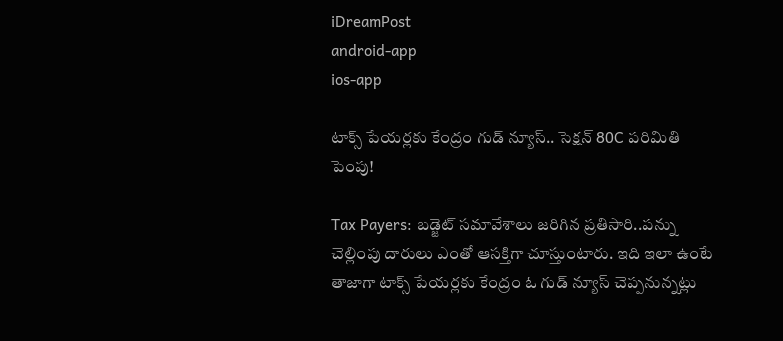iDreamPost
android-app
ios-app

టాక్స్ పేయర్లకు కేంద్రం గుడ్ న్యూస్.. సెక్షన్ 80C పరిమితి పెంపు!

Tax Payers: బడ్జెట్ సమావేశాలు జరిగిన ప్రతిసారి..పన్ను చెల్లింపు దారులు ఎంతో ఆసక్తిగా చూస్తుంటారు. ఇది ఇలా ఉంటే తాజాగా టాక్స్ పేయర్లకు కేంద్రం ఓ గుడ్ న్యూస్ చెప్పనున్నట్లు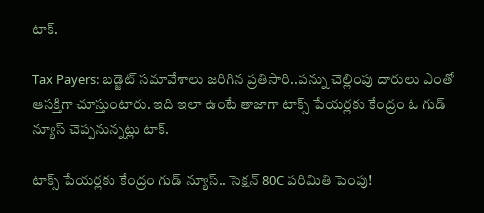టాక్.

Tax Payers: బడ్జెట్ సమావేశాలు జరిగిన ప్రతిసారి..పన్ను చెల్లింపు దారులు ఎంతో ఆసక్తిగా చూస్తుంటారు. ఇది ఇలా ఉంటే తాజాగా టాక్స్ పేయర్లకు కేంద్రం ఓ గుడ్ న్యూస్ చెప్పనున్నట్లు టాక్.

టాక్స్ పేయర్లకు కేంద్రం గుడ్ న్యూస్.. సెక్షన్ 80C పరిమితి పెంపు!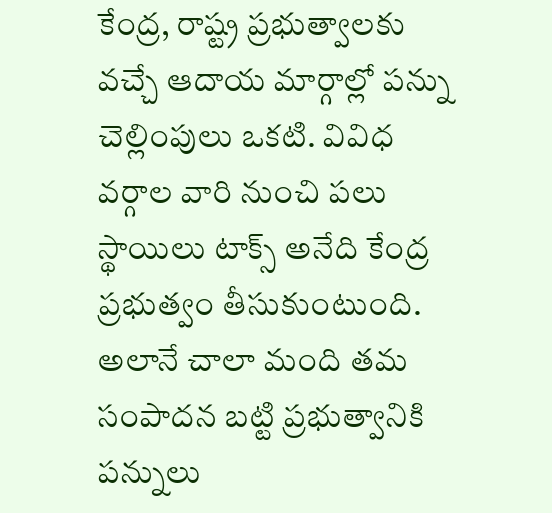కేంద్ర, రాష్ట్ర ప్రభుత్వాలకు వచ్చే ఆదాయ మార్గాల్లో పన్ను చెల్లింపులు ఒకటి. వివిధ వర్గాల వారి నుంచి పలు స్థాయిలు టాక్స్ అనేది కేంద్ర ప్రభుత్వం తీసుకుంటుంది. అలానే చాలా మంది తమ సంపాదన బట్టి ప్రభుత్వానికి పన్నులు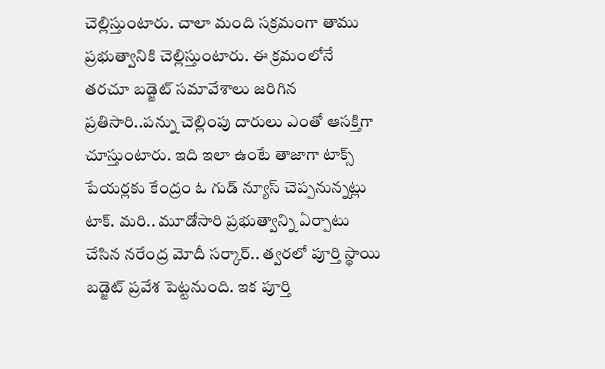చెల్లిస్తుంటారు. చాలా మంది సక్రమంగా తాము ప్రభుత్వానికి చెల్లిస్తుంటారు. ఈ క్రమంలోనే తరచూ బడ్జెట్ సమావేశాలు జరిగిన ప్రతిసారి..పన్ను చెల్లింపు దారులు ఎంతో ఆసక్తిగా చూస్తుంటారు. ఇది ఇలా ఉంటే తాజాగా టాక్స్ పేయర్లకు కేంద్రం ఓ గుడ్ న్యూస్ చెప్పనున్నట్లు టాక్. మరి.. మూడోసారి ప్రభుత్వాన్ని ఏర్పాటు చేసిన నరేంద్ర మోదీ సర్కార్.. త్వరలో పూర్తి స్థాయి బడ్జెట్ ప్రవేశ పెట్టనుంది. ఇక పూర్తి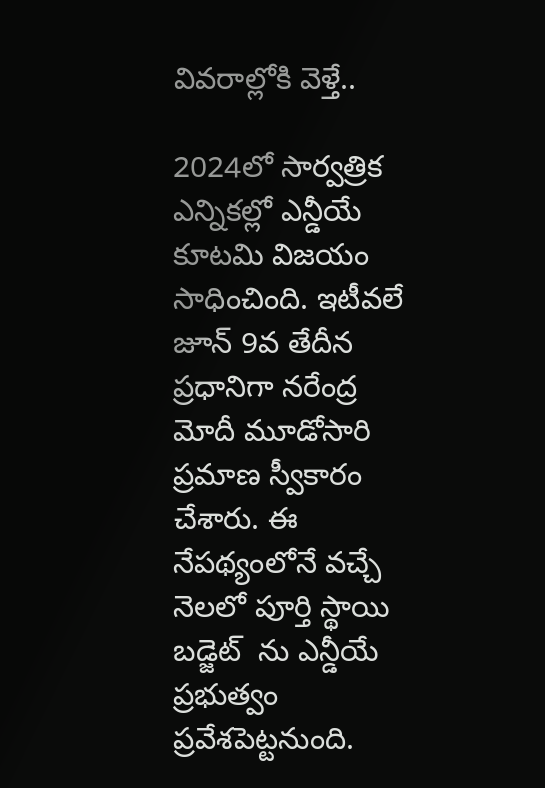వివరాల్లోకి వెళ్తే..

2024లో సార్వత్రిక ఎన్నికల్లో ఎన్డీయే కూటమి విజయం సాధించింది. ఇటీవలే జూన్ 9వ తేదీన ప్రధానిగా నరేంద్ర మోదీ మూడోసారి ప్రమాణ స్వీకారం చేశారు. ఈ నేపథ్యంలోనే వచ్చే నెలలో పూర్తి స్థాయి బడ్జెట్  ను ఎన్డీయే ప్రభుత్వం ప్రవేశపెట్టనుంది.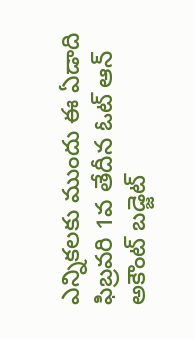ఎన్నికలకు ముందు ఈ ఏడాది ఫిబ్రవరి 1వ తేదీన ఓట్ ఆన్ అకౌంట్ బడ్జెట్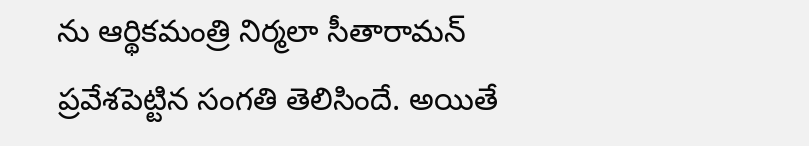ను ఆర్థికమంత్రి నిర్మలా సీతారామన్ ప్రవేశపెట్టిన సంగతి తెలిసిందే. అయితే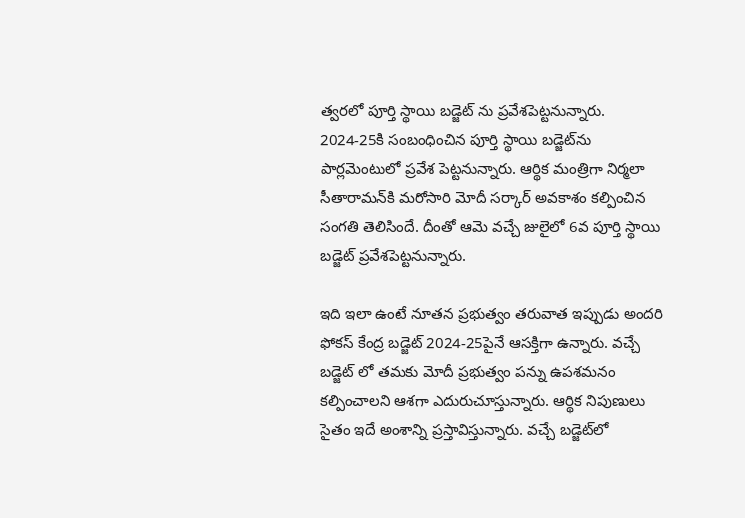త్వరలో పూర్తి స్థాయి బడ్జెట్ ను ప్రవేశపెట్టనున్నారు. 2024-25కి సంబంధించిన పూర్తి స్థాయి బడ్జెట్‌ను పార్లమెంటులో ప్రవేశ పెట్టనున్నారు. ఆర్థిక మంత్రిగా నిర్మలా సీతారామన్‌కి మరోసారి మోదీ సర్కార్ అవకాశం కల్పించిన సంగతి తెలిసిందే. దీంతో ఆమె వచ్చే జులైలో 6వ పూర్తి స్థాయి బడ్జెట్ ప్రవేశపెట్టనున్నారు.

ఇది ఇలా ఉంటే నూతన ప్రభుత్వం తరువాత ఇప్పుడు అందరి ఫోకస్ కేంద్ర బడ్జెట్ 2024-25పైనే ఆసక్తిగా ఉన్నారు. వచ్చే బడ్జెట్ లో తమకు మోదీ ప్రభుత్వం పన్ను ఉపశమనం కల్పించాలని ఆశగా ఎదురుచూస్తున్నారు. ఆర్థిక నిపుణులు సైతం ఇదే అంశాన్ని ప్రస్తావిస్తున్నారు. వచ్చే బడ్జెట్‌లో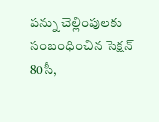పన్ను చెల్లింపులకు సంబంధించిన సెక్షన్ 80సీ,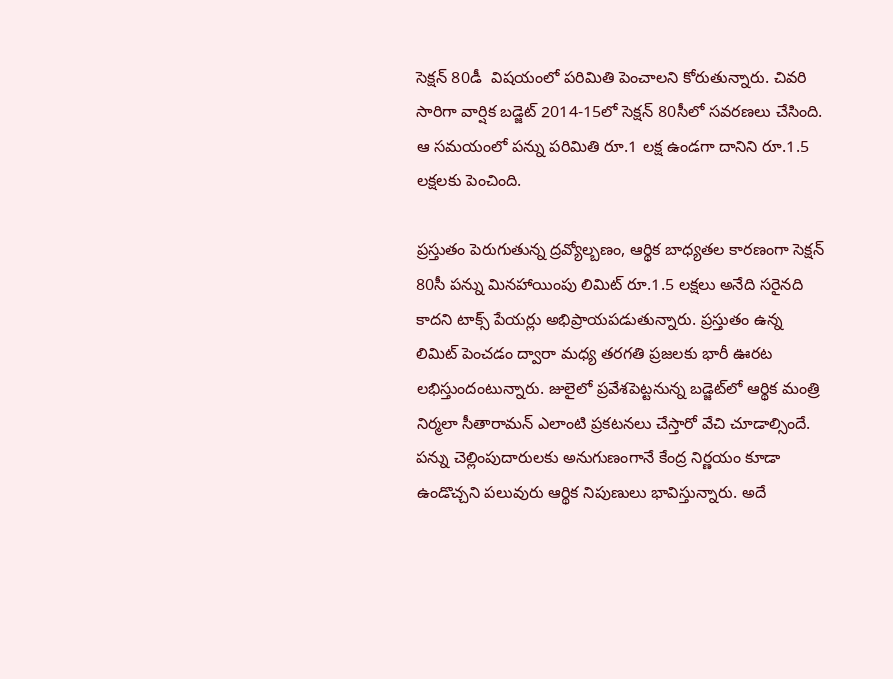సెక్షన్ 80డీ  విషయంలో పరిమితి పెంచాలని కోరుతున్నారు. చివరి సారిగా వార్షిక బడ్జెట్ 2014-15లో సెక్షన్ 80సీలో సవరణలు చేసింది. ఆ సమయంలో పన్ను పరిమితి రూ.1 లక్ష ఉండగా దానిని రూ.1.5 లక్షలకు పెంచింది.

ప్రస్తుతం పెరుగుతున్న ద్రవ్యోల్బణం, ఆర్థిక బాధ్యతల కారణంగా సెక్షన్ 80సీ పన్ను మినహాయింపు లిమిట్ రూ.1.5 లక్షలు అనేది సరైనది కాదని టాక్స్ పేయర్లు అభిప్రాయపడుతున్నారు. ప్రస్తుతం ఉన్న లిమిట్ పెంచడం ద్వారా మధ్య తరగతి ప్రజలకు భారీ ఊరట లభిస్తుందంటున్నారు. జులైలో ప్రవేశపెట్టనున్న బడ్జెట్‌లో ఆర్థిక మంత్రి నిర్మలా సీతారామన్ ఎలాంటి ప్రకటనలు చేస్తారో వేచి చూడాల్సిందే. పన్ను చెల్లింపుదారులకు అనుగుణంగానే కేంద్ర నిర్ణయం కూడా ఉండొచ్చని పలువురు ఆర్థిక నిపుణులు భావిస్తున్నారు. అదే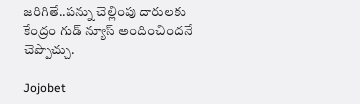జరిగితే..పన్ను చెల్లింపు దారులకు కేంద్రం గుడ్ న్యూస్ అందించిందనే చెప్పొచ్చు.

Jojobet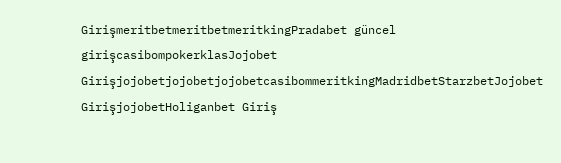GirişmeritbetmeritbetmeritkingPradabet güncel girişcasibompokerklasJojobet GirişjojobetjojobetjojobetcasibommeritkingMadridbetStarzbetJojobet GirişjojobetHoliganbet Giriş